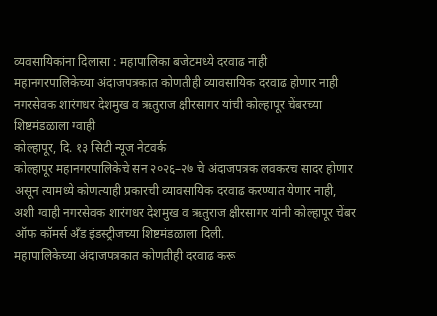व्यवसायिकांना दिलासा : महापालिका बजेटमध्ये दरवाढ नाही
महानगरपालिकेच्या अंदाजपत्रकात कोणतीही व्यावसायिक दरवाढ होणार नाही नगरसेवक शारंगधर देशमुख व ऋतुराज क्षीरसागर यांची कोल्हापूर चेंबरच्या शिष्टमंडळाला ग्वाही
कोल्हापूर, दि. १३ सिटी न्यूज नेटवर्क
कोल्हापूर महानगरपालिकेचे सन २०२६–२७ चे अंदाजपत्रक लवकरच सादर होणार असून त्यामध्ये कोणत्याही प्रकारची व्यावसायिक दरवाढ करण्यात येणार नाही, अशी ग्वाही नगरसेवक शारंगधर देशमुख व ऋतुराज क्षीरसागर यांनी कोल्हापूर चेंबर ऑफ कॉमर्स अँड इंडस्ट्रीजच्या शिष्टमंडळाला दिली.
महापालिकेच्या अंदाजपत्रकात कोणतीही दरवाढ करू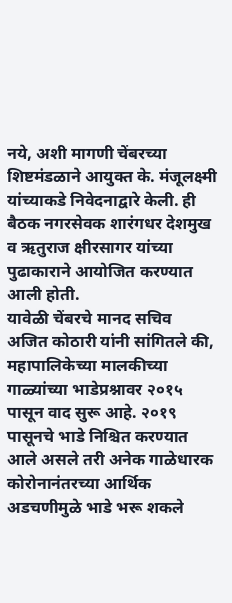नये, अशी मागणी चेंबरच्या शिष्टमंडळाने आयुक्त के. मंजूलक्ष्मी यांच्याकडे निवेदनाद्वारे केली. ही बैठक नगरसेवक शारंगधर देशमुख व ऋतुराज क्षीरसागर यांच्या पुढाकाराने आयोजित करण्यात आली होती.
यावेळी चेंबरचे मानद सचिव अजित कोठारी यांनी सांगितले की, महापालिकेच्या मालकीच्या गाळ्यांच्या भाडेप्रश्नावर २०१५ पासून वाद सुरू आहे. २०१९ पासूनचे भाडे निश्चित करण्यात आले असले तरी अनेक गाळेधारक कोरोनानंतरच्या आर्थिक अडचणीमुळे भाडे भरू शकले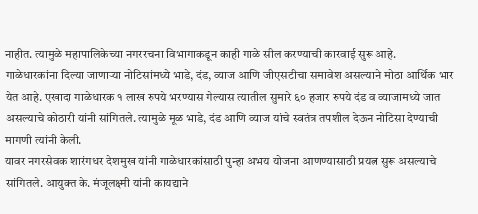नाहीत. त्यामुळे महापालिकेच्या नगररचना विभागाकडून काही गाळे सील करण्याची कारवाई सुरू आहे.
गाळेधारकांना दिल्या जाणाऱ्या नोटिसांमध्ये भाडे, दंड, व्याज आणि जीएसटीचा समावेश असल्याने मोठा आर्थिक भार येत आहे. एखादा गाळेधारक १ लाख रुपये भरण्यास गेल्यास त्यातील सुमारे ६० हजार रुपये दंड व व्याजामध्ये जात असल्याचे कोठारी यांनी सांगितले. त्यामुळे मूळ भाडे, दंड आणि व्याज यांचे स्वतंत्र तपशील देऊन नोटिसा देण्याची मागणी त्यांनी केली.
यावर नगरसेवक शारंगधर देशमुख यांनी गाळेधारकांसाठी पुन्हा अभय योजना आणण्यासाठी प्रयत्न सुरू असल्याचे सांगितले. आयुक्त के. मंजूलक्ष्मी यांनी कायद्याने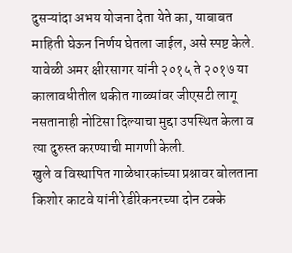दुसऱ्यांदा अभय योजना देता येते का, याबाबत माहिती घेऊन निर्णय घेतला जाईल, असे स्पष्ट केले.
यावेळी अमर क्षीरसागर यांनी २०१५ ते २०१७ या कालावधीतील थकीत गाळ्यांवर जीएसटी लागू नसतानाही नोटिसा दिल्याचा मुद्दा उपस्थित केला व त्या दुरुस्त करण्याची मागणी केली.
खुले व विस्थापित गाळेधारकांच्या प्रश्नावर बोलताना किशोर काटवे यांनी रेडीरेकनरच्या दोन टक्के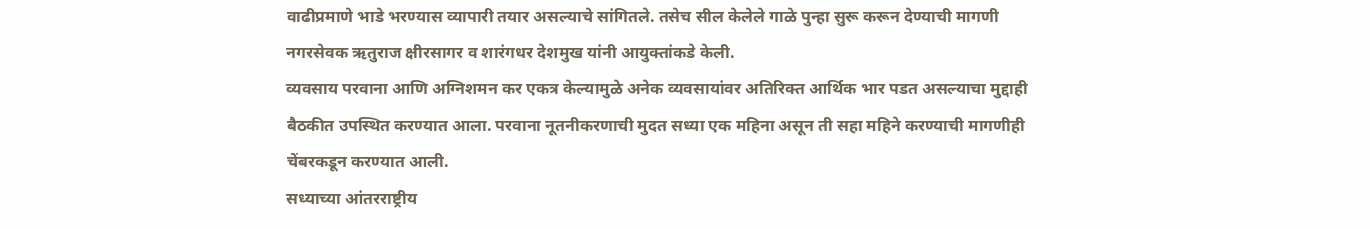वाढीप्रमाणे भाडे भरण्यास व्यापारी तयार असल्याचे सांगितले. तसेच सील केलेले गाळे पुन्हा सुरू करून देण्याची मागणी नगरसेवक ऋतुराज क्षीरसागर व शारंगधर देशमुख यांनी आयुक्तांकडे केली.
व्यवसाय परवाना आणि अग्निशमन कर एकत्र केल्यामुळे अनेक व्यवसायांवर अतिरिक्त आर्थिक भार पडत असल्याचा मुद्दाही बैठकीत उपस्थित करण्यात आला. परवाना नूतनीकरणाची मुदत सध्या एक महिना असून ती सहा महिने करण्याची मागणीही चेंबरकडून करण्यात आली.
सध्याच्या आंतरराष्ट्रीय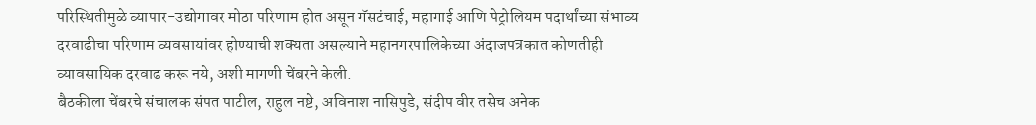परिस्थितीमुळे व्यापार-उद्योगावर मोठा परिणाम होत असून गॅसटंचाई, महागाई आणि पेट्रोलियम पदार्थांच्या संभाव्य दरवाढीचा परिणाम व्यवसायांवर होण्याची शक्यता असल्याने महानगरपालिकेच्या अंदाजपत्रकात कोणतीही व्यावसायिक दरवाढ करू नये, अशी मागणी चेंबरने केली.
बैठकीला चेंबरचे संचालक संपत पाटील, राहुल नष्टे, अविनाश नासिपुडे, संदीप वीर तसेच अनेक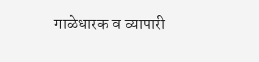गाळेधारक व व्यापारी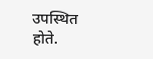उपस्थित होते.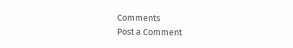Comments
Post a Comment